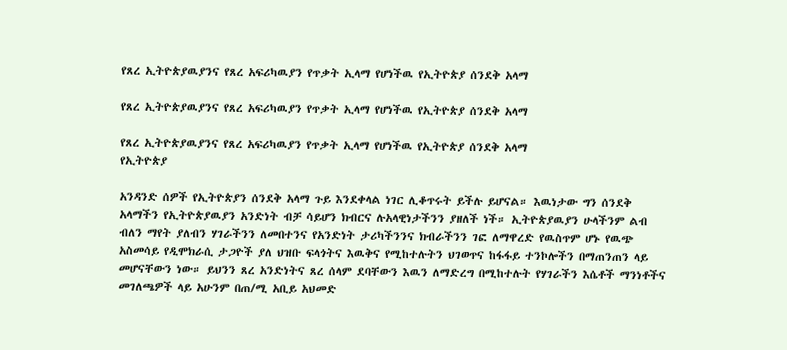የጸረ ኢትዮጵያዉያንና የጸረ አፍሪካዉያን የጥቃት ኢላማ የሆነችዉ የኢትዮጵያ ሰንደቅ አላማ

የጸረ ኢትዮጵያዉያንና የጸረ አፍሪካዉያን የጥቃት ኢላማ የሆነችዉ የኢትዮጵያ ሰንደቅ አላማ

የጸረ ኢትዮጵያዉያንና የጸረ አፍሪካዉያን የጥቃት ኢላማ የሆነችዉ የኢትዮጵያ ሰንደቅ አላማ
የኢትዮጵያ

አንዳንድ ሰዎች የኢትዮጵያን ሰንደቅ አላማ ጉይ እንደቀላል ነገር ሊቆጥሩት ይችሉ ይሆናል። እዉነታው ግን ሰንደቅ አላማችን የኢትዮጵያዉያን አንድነት ብቻ ሳይሆን ክብርና ሉአላዊነታችንን ያዘለች ነች። ኢትዮጵያዉያን ሁላችንም ልብ ብለን ማየት ያለብን ሃገራችንን ለመበተንና የአንድነት ታሪካችንንና ክብራችንን ገፎ ለማዋረድ የዉስጥም ሆኑ የዉጭ አስመሳይ የዲሞክራሲ ታጋዮች ያለ ህዝቡ ፍላጎትና እዉቅና የሚከተሉትን ህገወጥና ከፋፋይ ተንኮሎችን በማጠንጠን ላይ መሆናቸውን ነው። ይህንን ጸረ አንድነትና ጸረ ሰላም ደባቸውን እዉን ለማድረግ በሚከተሉት የሃገራችን እሴቶች ማንነቶችና መገለጫዎች ላይ አሁንም በጠ/ሚ አቢይ አህመድ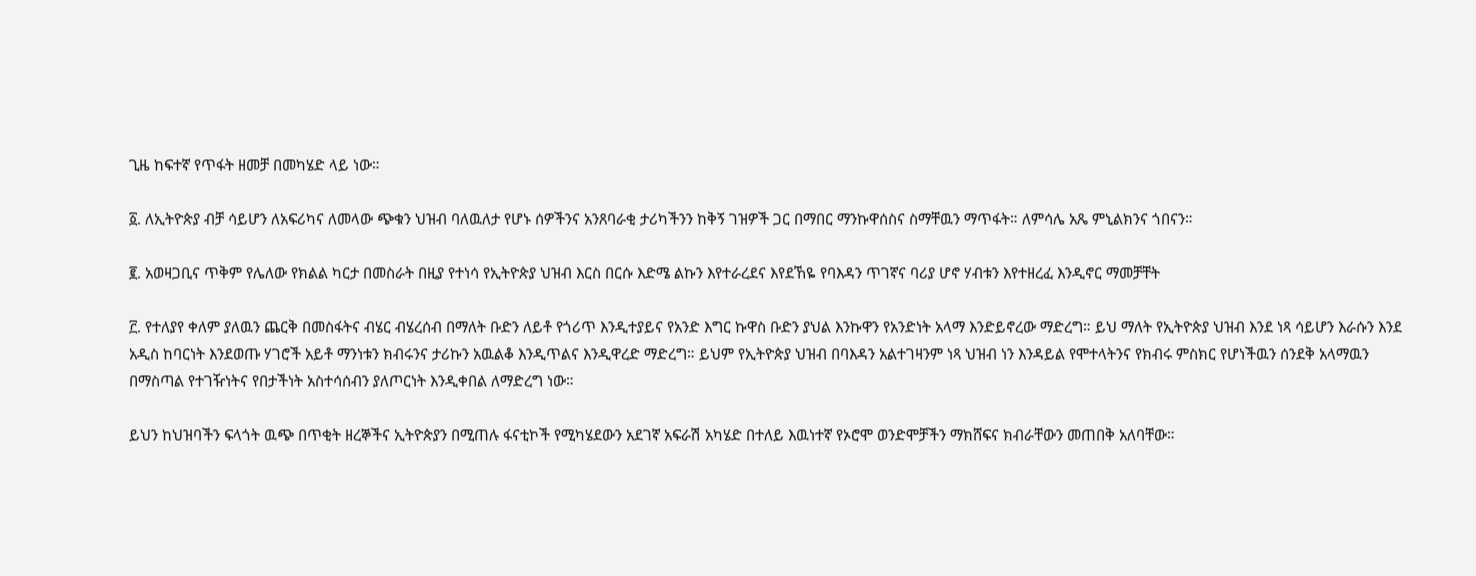ጊዜ ከፍተኛ የጥፋት ዘመቻ በመካሄድ ላይ ነው።

፩. ለኢትዮጵያ ብቻ ሳይሆን ለአፍሪካና ለመላው ጭቁን ህዝብ ባለዉለታ የሆኑ ሰዎችንና አንጸባራቂ ታሪካችንን ከቅኝ ገዝዎች ጋር በማበር ማንኩዋሰስና ስማቸዉን ማጥፋት። ለምሳሌ አጼ ምኒልክንና ጎበናን።

፪. አወዛጋቢና ጥቅም የሌለው የክልል ካርታ በመስራት በዚያ የተነሳ የኢትዮጵያ ህዝብ እርስ በርሱ እድሜ ልኩን እየተራረደና እየደኸዬ የባእዳን ጥገኛና ባሪያ ሆኖ ሃብቱን እየተዘረፈ እንዲኖር ማመቻቸት

፫. የተለያየ ቀለም ያለዉን ጨርቅ በመስፋትና ብሄር ብሄረሰብ በማለት ቡድን ለይቶ የጎሪጥ እንዲተያይና የአንድ እግር ኩዋስ ቡድን ያህል እንኩዋን የአንድነት አላማ እንድይኖረው ማድረግ። ይህ ማለት የኢትዮጵያ ህዝብ እንደ ነጻ ሳይሆን እራሱን እንደ አዲስ ከባርነት እንደወጡ ሃገሮች አይቶ ማንነቱን ክብሩንና ታሪኩን አዉልቆ እንዲጥልና እንዲዋረድ ማድረግ። ይህም የኢትዮጵያ ህዝብ በባእዳን አልተገዛንም ነጻ ህዝብ ነን እንዳይል የሞተላትንና የክብሩ ምስክር የሆነችዉን ሰንደቅ አላማዉን በማስጣል የተገዥነትና የበታችነት አስተሳሰብን ያለጦርነት እንዲቀበል ለማድረግ ነው።

ይህን ከህዝባችን ፍላጎት ዉጭ በጥቂት ዘረኞችና ኢትዮጵያን በሚጠሉ ፋናቲኮች የሚካሄደውን አደገኛ አፍራሽ አካሄድ በተለይ እዉነተኛ የኦሮሞ ወንድሞቻችን ማክሸፍና ክብራቸውን መጠበቅ አለባቸው።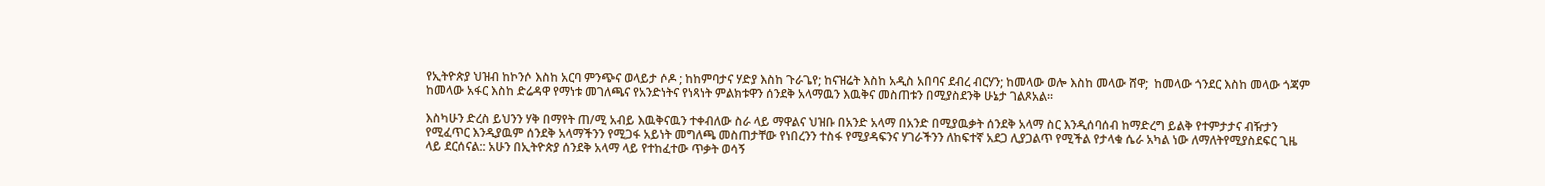የኢትዮጵያ ህዝብ ከኮንሶ እስከ አርባ ምንጭና ወላይታ ሶዶ ; ከከምባታና ሃድያ እስከ ጉራጌየ; ከናዝሬት እስከ አዲስ አበባና ደብረ ብርሃን; ከመላው ወሎ እስከ መላው ሸዋ;  ከመላው ጎንደር እስከ መላው ጎጃም ከመላው አፋር እስከ ድሬዳዋ የማነቱ መገለጫና የአንድነትና የነጻነት ምልክቱዋን ሰንደቅ አላማዉን እዉቅና መስጠቱን በሚያስደንቅ ሁኔታ ገልጾአል።

እስካሁን ድረስ ይህንን ሃቅ በማየት ጠ/ሚ አብይ እዉቅናዉን ተቀብለው ስራ ላይ ማዋልና ህዝቡ በአንድ አላማ በአንድ በሚያዉቃት ሰንደቅ አላማ ስር እንዲሰባሰብ ከማድረግ ይልቅ የተምታታና ብዥታን የሚፈጥር እንዲያዉም ሰንደቅ አላማችንን የሚጋፋ አይነት መግለጫ መስጠታቸው የነበረንን ተስፋ የሚያዳፍንና ሃገራችንን ለከፍተኛ አደጋ ሊያጋልጥ የሚችል የታላቁ ሴራ አካል ነው ለማለትየሚያስደፍር ጊዜ ላይ ደርሰናል:: አሁን በኢትዮጵያ ሰንደቅ አላማ ላይ የተከፈተው ጥቃት ወሳኝ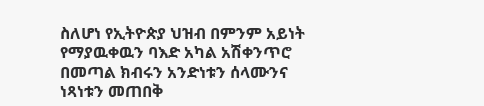ስለሆነ የኢትዮጵያ ህዝብ በምንም አይነት የማያዉቀዉን ባእድ አካል አሽቀንጥሮ በመጣል ክብሩን አንድነቱን ሰላሙንና ነጻነቱን መጠበቅ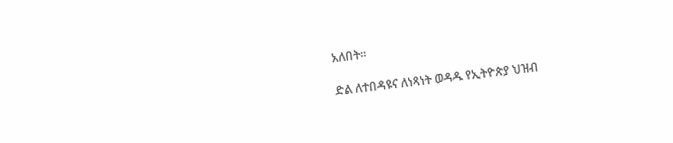አለበት።

ድል ለተበዳዩና ለነጻነት ወዳዱ የኢትዮጵያ ህዝብ